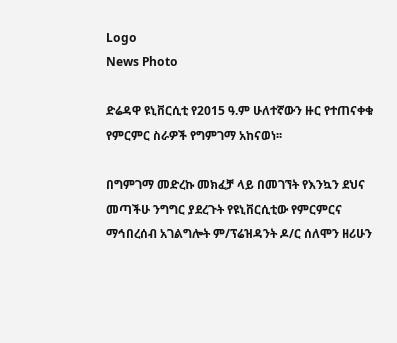Logo
News Photo

ድሬዳዋ ዩኒቨርሲቲ የ2015 ዓ.ም ሁለተኛውን ዙር የተጠናቀቁ የምርምር ስራዎች የግምገማ አከናወነ፡፡

በግምገማ መድረኩ መክፈቻ ላይ በመገኘት የእንኳን ደህና መጣችሁ ንግግር ያደረጉት የዩኒቨርሲቲው የምርምርና ማኅበረሰብ አገልግሎት ም/ፕሬዝዳንት ዶ/ር ሰለሞን ዘሪሁን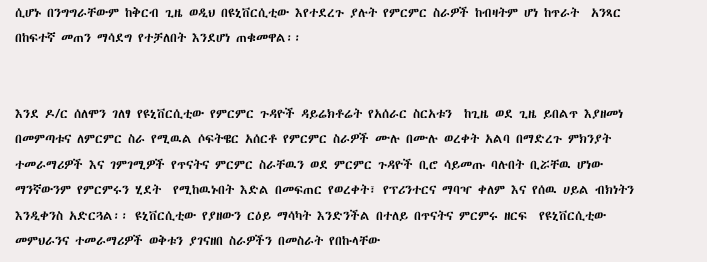ሲሆኑ በንግግራቸውም ከቅርብ ጊዜ ወዲህ በዩኒቨርሲቲው እየተደረጉ ያሉት የምርምር ስራዎች ከብዛትም ሆነ ከጥራት  አንጻር  በከፍተኛ መጠን ማሳደግ የተቻለበት እንደሆነ ጠቁመዋል፡፡


እንደ ዶ/ር ሰለሞን ገለፃ የዩኒቨርሲቲው የምርምር ጉዳዮች ዳይሬክቶሬት የአሰራር ስርአቱን  ከጊዜ ወደ ጊዜ ይበልጥ እያዘመነ በመምጣቱና ለምርምር ስራ የሚዉል ሶፍትዌር አሰርቶ የምርምር ስራዎች ሙሉ በሙሉ ወረቀት አልባ በማድረጉ ምክንያት ተመራማሪዎች እና ገምገሚዎች የጥናትና ምርምር ስራቸዉን ወደ ምርምር ጉዳዮች ቢሮ ሳይመጡ ባሉበት ቢሯቸዉ ሆነው ማንኛውንም የምርምሩን ሂደት  የሚከዉኑበት እድል በመፍጠር የወረቀት፣ የፕሪንተርና ማባዣ ቀለም እና የሰዉ ሀይል ብክነትን እንዲቀንስ አድርጓል፡፡ ዩኒቨርሲቲው የያዘውን ርዕይ ማሳካት እንድንችል በተለይ በጥናትና ምርምሩ ዘርፍ  የዩኒቨርሲቲው መምህራንና ተመራማሪዎች ወቅቱን ያገናዘበ ስራዎችን በመስራት የበኩላቸው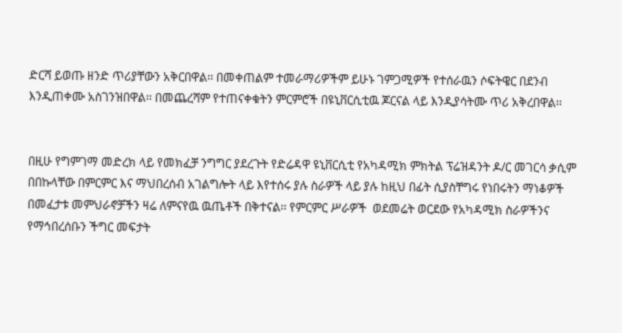ድርሻ ይወጡ ዘንድ ጥሪያቸውን አቅርበዋል፡፡ በመቀጠልም ተመራማሪዎችም ይሁኑ ገምጋሚዎች የተሰራዉን ሶፍትዌር በደንብ እንዲጠቀሙ አስገንዝበዋል፡፡ በመጨረሻም የተጠናቀቁትን ምርምሮች በዩኒቨርሲቲዉ ጆርናል ላይ እንዲያሳትሙ ጥሪ አቅረበዋል፡፡


በዚሁ የግምገማ መድረክ ላይ የመክፈቻ ንግግር ያደረጉት የድሬዳዋ ዩኒቨርሲቲ የአካዳሚክ ምክትል ፕሬዝዳንት ዶ/ር መገርሳ ቃሲም በበኩላቸው በምርምር እና ማህበረሰብ አገልግሎት ላይ እየተሰሩ ያሉ ስራዎች ላይ ያሉ ከዚህ በፊት ሲያስቸግሩ የነበሩትን ማነቆዎች በመፈታቱ መምህራኖቻችን ዛሬ ለምናየዉ ዉጤቶች በቅተናል፡፡ የምርምር ሥራዎች  ወደመሬት ወርደው የአካዳሚክ ስራዎችንና የማኅበረሰቡን ችግር መፍታት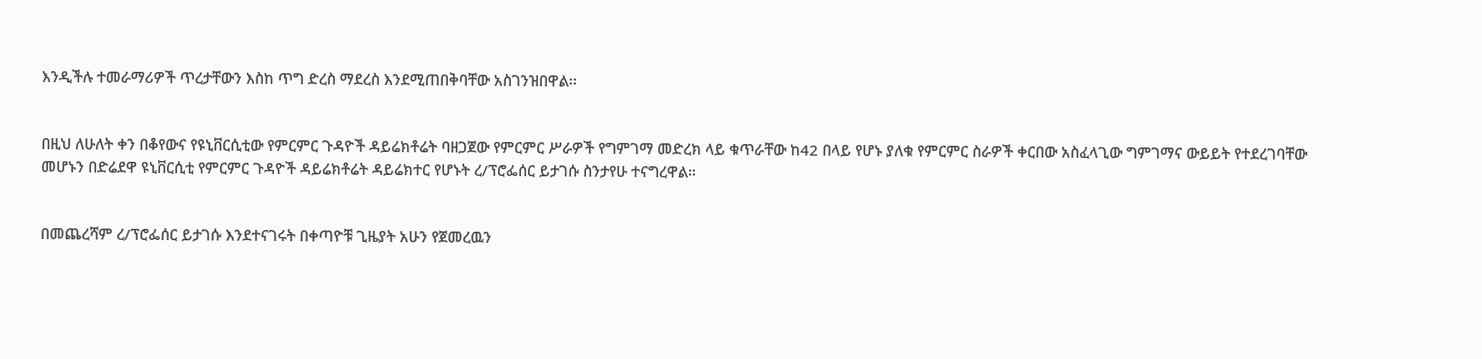እንዲችሉ ተመራማሪዎች ጥረታቸውን እስከ ጥግ ድረስ ማደረስ እንደሚጠበቅባቸው አስገንዝበዋል፡፡


በዚህ ለሁለት ቀን በቆየውና የዩኒቨርሲቲው የምርምር ጉዳዮች ዳይሬክቶሬት ባዘጋጀው የምርምር ሥራዎች የግምገማ መድረክ ላይ ቁጥራቸው ከ42 በላይ የሆኑ ያለቁ የምርምር ስራዎች ቀርበው አስፈላጊው ግምገማና ውይይት የተደረገባቸው መሆኑን በድሬደዋ ዩኒቨርሲቲ የምርምር ጉዳዮች ዳይሬክቶሬት ዳይሬክተር የሆኑት ረ/ፕሮፌሰር ይታገሱ ስንታየሁ ተናግረዋል።


በመጨረሻም ረ/ፕሮፌሰር ይታገሱ እንደተናገሩት በቀጣዮቹ ጊዜያት አሁን የጀመረዉን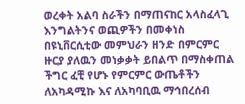ወረቀት አልባ ስራችን በማጠናከር አላስፈላጊ እንግልትንና ወጪዎችን በመቀነስ በዩኒቨርሲቲው መምህራን ዘንድ በምርምር ዙርያ ያለዉን መነቃቃት ይበልጥ በማስቀጠል ችግር ፈቺ የሆኑ የምርምር ውጤቶችን  ለአካዳሚኩ እና ለአካባቢዉ ማኅበረሰብ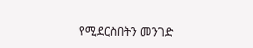የሚደርስበትን መንገድ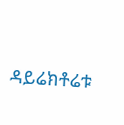ዳይሬክቶሬቱ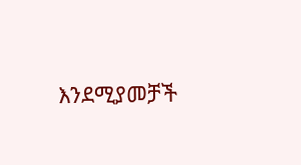እንደሚያመቻች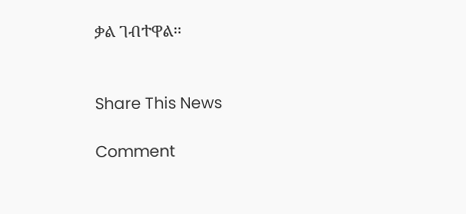ቃል ገብተዋል፡፡


Share This News

Comment